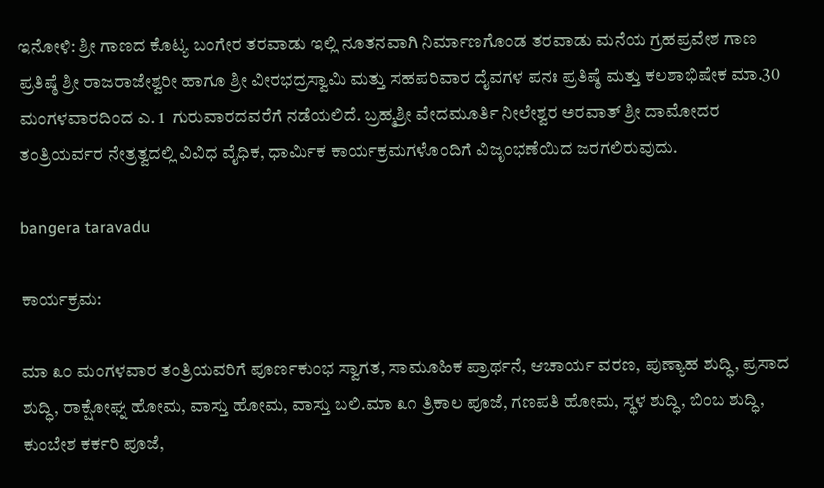ಇನೋಳಿ: ಶ್ರೀ ಗಾಣದ ಕೊಟ್ಯ ಬಂಗೇರ ತರವಾಡು ಇಲ್ಲಿ ನೂತನವಾಗಿ ನಿರ್ಮಾಣಗೊಂಡ ತರವಾಡು ಮನೆಯ ಗ್ರಹಪ್ರವೇಶ ಗಾಣ ಪ್ರತಿಷ್ಠೆ ಶ್ರೀ ರಾಜರಾಜೇಶ್ವರೀ ಹಾಗೂ ಶ್ರೀ ವೀರಭದ್ರಸ್ವಾಮಿ ಮತ್ತು ಸಹಪರಿವಾರ ದೈವಗಳ ಪನಃ ಪ್ರತಿಷ್ಠೆ ಮತ್ತು ಕಲಶಾಭಿಷೇಕ ಮಾ.30  ಮಂಗಳವಾರದಿಂದ ಎ. 1  ಗುರುವಾರದವರೆಗೆ ನಡೆಯಲಿದೆ. ಬ್ರಹ್ಮಶ್ರೀ ವೇದಮೂರ್ತಿ ನೀಲೇಶ್ವರ ಅರವಾತ್ ಶ್ರೀ ದಾಮೋದರ ತಂತ್ರಿಯರ್ವರ ನೇತ್ರತ್ವದಲ್ಲಿ ವಿವಿಧ ವೈಧಿಕ, ಧಾರ್ಮಿಕ ಕಾರ್ಯಕ್ರಮಗಳೊಂದಿಗೆ ವಿಜೃಂಭಣೆಯಿದ ಜರಗಲಿರುವುದು.

bangera taravadu

ಕಾರ್ಯಕ್ರಮ:

ಮಾ ೩೦ ಮಂಗಳವಾರ ತಂತ್ರಿಯವರಿಗೆ ಪೂರ್ಣಕುಂಭ ಸ್ವಾಗತ, ಸಾಮೂಹಿಕ ಪ್ರಾರ್ಥನೆ, ಆಚಾರ್ಯ ವರಣ, ಪುಣ್ಯಾಹ ಶುದ್ಧಿ, ಪ್ರಸಾದ ಶುದ್ಧಿ, ರಾಕ್ಷೋಘ್ನ ಹೋಮ, ವಾಸ್ತು ಹೋಮ, ವಾಸ್ತು ಬಲಿ.ಮಾ ೩೧ ತ್ರಿಕಾಲ ಪೂಜೆ, ಗಣಪತಿ ಹೋಮ, ಸ್ಥಳ ಶುದ್ಧಿ, ಬಿಂಬ ಶುದ್ಧಿ, ಕುಂಬೇಶ ಕರ್ಕರಿ ಪೂಜೆ,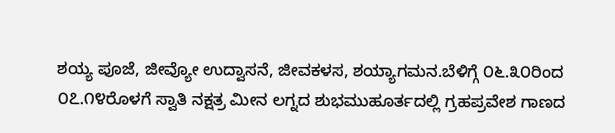ಶಯ್ಯ ಪೂಜೆ, ಜೀವ್ಯೋ ಉದ್ವಾಸನೆ, ಜೀವಕಳಸ, ಶಯ್ಯಾಗಮನ.ಬೆಳಿಗ್ಗೆ ೦೬.೩೦ರಿಂದ ೦೭.೧೪ರೊಳಗೆ ಸ್ವಾತಿ ನಕ್ಷತ್ರ ಮೀನ ಲಗ್ನದ ಶುಭಮುಹೂರ್ತದಲ್ಲಿ ಗ್ರಹಪ್ರವೇಶ ಗಾಣದ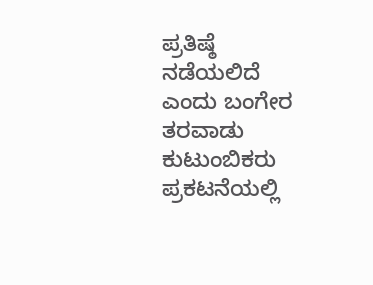ಪ್ರತಿಷ್ಠೆ ನಡೆಯಲಿದೆ ಎಂದು ಬಂಗೇರ ತರವಾಡು ಕುಟುಂಬಿಕರು  ಪ್ರಕಟನೆಯಲ್ಲಿ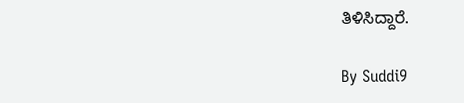ತಿಳಿಸಿದ್ದಾರೆ.

By Suddi9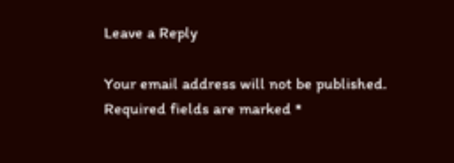Leave a Reply

Your email address will not be published. Required fields are marked *